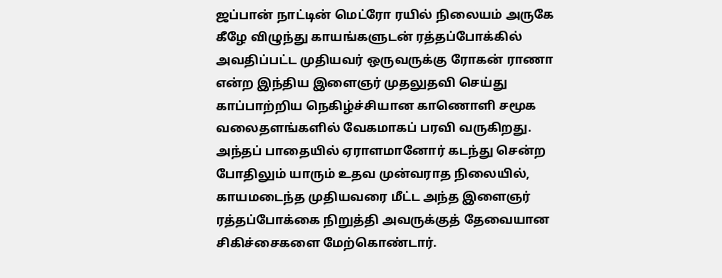ஜப்பான் நாட்டின் மெட்ரோ ரயில் நிலையம் அருகே கீழே விழுந்து காயங்களுடன் ரத்தப்போக்கில் அவதிப்பட்ட முதியவர் ஒருவருக்கு ரோகன் ராணா என்ற இந்திய இளைஞர் முதலுதவி செய்து காப்பாற்றிய நெகிழ்ச்சியான காணொளி சமூக வலைதளங்களில் வேகமாகப் பரவி வருகிறது. அந்தப் பாதையில் ஏராளமானோர் கடந்து சென்ற போதிலும் யாரும் உதவ முன்வராத நிலையில், காயமடைந்த முதியவரை மீட்ட அந்த இளைஞர் ரத்தப்போக்கை நிறுத்தி அவருக்குத் தேவையான சிகிச்சைகளை மேற்கொண்டார்.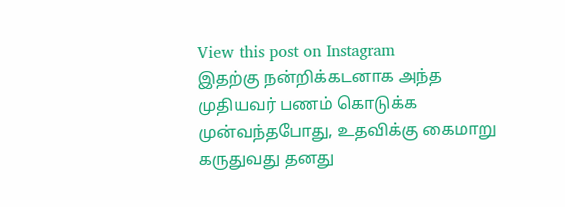View this post on Instagram
இதற்கு நன்றிக்கடனாக அந்த முதியவர் பணம் கொடுக்க முன்வந்தபோது, உதவிக்கு கைமாறு கருதுவது தனது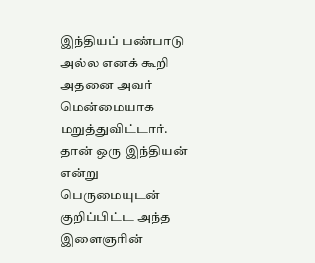இந்தியப் பண்பாடு அல்ல எனக் கூறி அதனை அவர் மென்மையாக மறுத்துவிட்டார். தான் ஒரு இந்தியன் என்று பெருமையுடன் குறிப்பிட்ட அந்த இளைஞரின்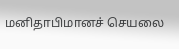மனிதாபிமானச் செயலை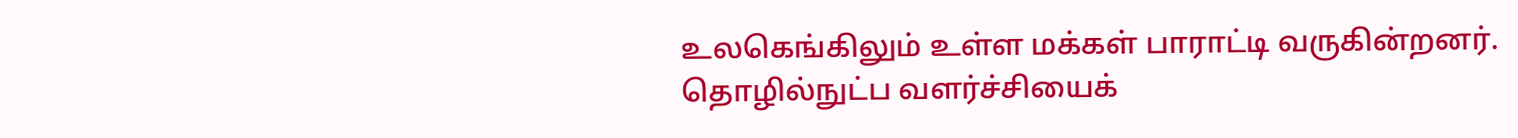உலகெங்கிலும் உள்ள மக்கள் பாராட்டி வருகின்றனர்.
தொழில்நுட்ப வளர்ச்சியைக்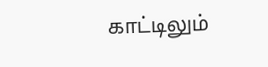காட்டிலும்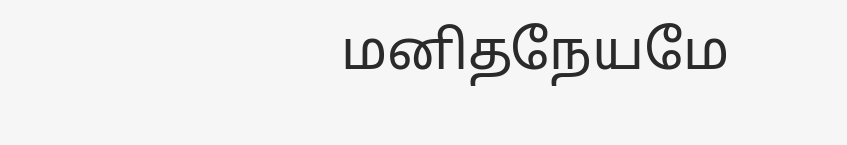மனிதநேயமே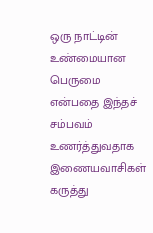ஒரு நாட்டின் உண்மையான பெருமை என்பதை இந்தச் சம்பவம் உணர்த்துவதாக இணையவாசிகள் கருத்து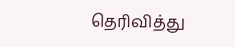தெரிவித்து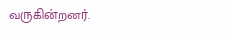வருகின்றனர்.